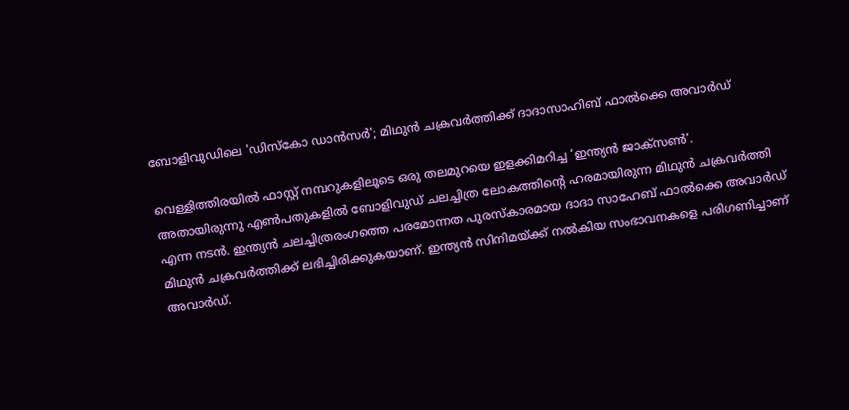ബോളിവുഡിലെ 'ഡിസ്കോ ഡാൻസർ'; മിഥുന്‍ ചക്രവര്‍ത്തിക്ക് ദാദാസാഹിബ് ഫാല്‍ക്കെ അവാര്‍ഡ്

വെള്ളിത്തിരയിൽ ഫാസ്റ്റ് നമ്പറുകളിലൂടെ ഒരു തലമുറയെ ഇളക്കിമറിച്ച ‘ഇന്ത്യൻ ജാക്സൺ’. അതായിരുന്നു എൺപതുകളിൽ ബോളിവുഡ് ചലച്ചിത്ര ലോകത്തിന്റെ ഹരമായിരുന്ന മിഥുൻ ചക്രവർത്തി എന്ന നടൻ. ഇന്ത്യൻ ചലച്ചിത്രരംഗത്തെ പരമോന്നത പുരസ്‌കാരമായ ദാദാ സാഹേബ് ഫാൽക്കെ അവാർഡ് മിഥുൻ ചക്രവർത്തിക്ക് ലഭിച്ചിരിക്കുകയാണ്. ഇന്ത്യൻ സിനിമയ്ക്ക് നൽകിയ സംഭാവനകളെ പരിഗണിച്ചാണ് അവാർഡ്.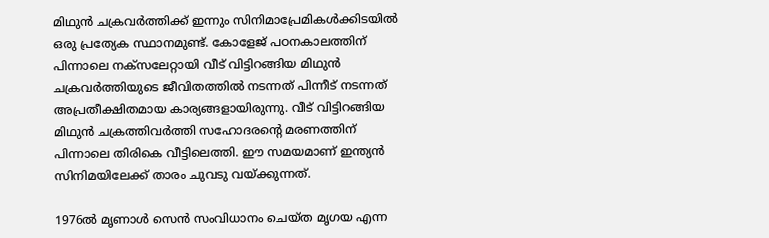മിഥുൻ ചക്രവർത്തിക്ക് ഇന്നും സിനിമാപ്രേമികൾക്കിടയിൽ ഒരു പ്രത്യേക സ്ഥാനമുണ്ട്. കോളേജ് പഠനകാലത്തിന് പിന്നാലെ നക്സലേറ്റായി വീട് വിട്ടിറങ്ങിയ മിഥുൻ ചക്രവർത്തിയുടെ ജീവിതത്തിൽ നടന്നത് പിന്നീട് നടന്നത് അപ്രതീക്ഷിതമായ കാര്യങ്ങളായിരുന്നു. വീട് വിട്ടിറങ്ങിയ മിഥുൻ ചക്രത്തിവർത്തി സഹോദരന്റെ മരണത്തിന് പിന്നാലെ തിരികെ വീട്ടിലെത്തി. ഈ സമയമാണ് ഇന്ത്യൻ സിനിമയിലേക്ക് താരം ചുവടു വയ്ക്കുന്നത്.

1976ൽ മൃണാൾ സെൻ സംവിധാനം ചെയ്ത മൃഗയ എന്ന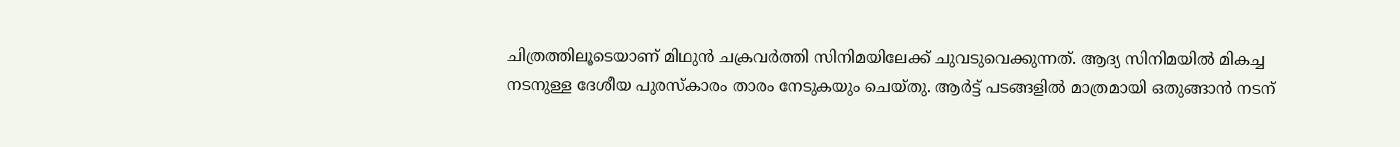ചിത്രത്തിലൂടെയാണ് മിഥുൻ ചക്രവർത്തി സിനിമയിലേക്ക് ചുവടുവെക്കുന്നത്. ആദ്യ സിനിമയിൽ മികച്ച നടനുള്ള ദേശീയ പുരസ്‌കാരം താരം നേടുകയും ചെയ്തു. ആർട്ട് പടങ്ങളിൽ മാത്രമായി ഒതുങ്ങാൻ നടന്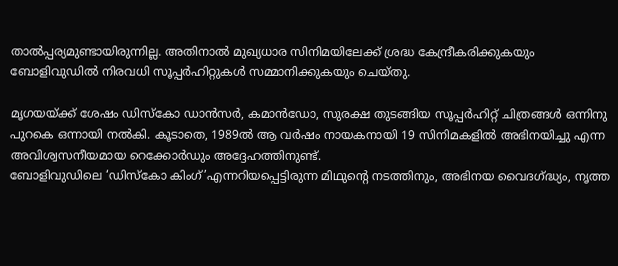താൽപ്പര്യമുണ്ടായിരുന്നില്ല. അതിനാൽ മുഖ്യധാര സിനിമയിലേക്ക് ശ്രദ്ധ കേന്ദ്രീകരിക്കുകയും ബോളിവുഡിൽ നിരവധി സൂപ്പർഹിറ്റുകൾ സമ്മാനിക്കുകയും ചെയ്തു.

മൃഗയയ്ക്ക് ശേഷം ഡിസ്കോ ഡാൻസർ, കമാൻഡോ, സുരക്ഷ തുടങ്ങിയ സൂപ്പർഹിറ്റ് ചിത്രങ്ങൾ ഒന്നിനു പുറകെ ഒന്നായി നൽകി. കൂടാതെ, 1989ൽ ആ വർഷം നായകനായി 19 സിനിമകളിൽ അഭിനയിച്ചു എന്ന അവിശ്വസനീയമായ റെക്കോർഡും അദ്ദേഹത്തിനുണ്ട്.
ബോളിവുഡിലെ ‘ഡിസ്കോ കിംഗ്’എന്നറിയപ്പെട്ടിരുന്ന മിഥുൻ്റെ നടത്തിനും, അഭിനയ വൈദഗ്ദ്ധ്യം, നൃത്ത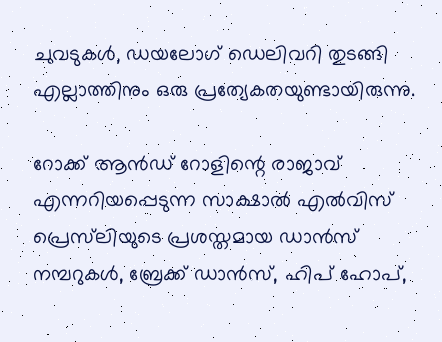ചുവടുകൾ, ഡയലോഗ് ഡെലിവറി തുടങ്ങി എല്ലാത്തിനും ഒരു പ്രത്യേകതയുണ്ടായിരുന്നു.

റോക്ക് ആൻഡ് റോളിന്റെ രാജാവ് എന്നറിയപ്പെടുന്ന സാക്ഷാൽ എൽവിസ് പ്രെസ്‌ലിയുടെ പ്രശസ്തമായ ഡാൻസ് നമ്പറുകൾ, ബ്രേക്ക് ഡാൻസ്, ഹിപ് ഹോപ്,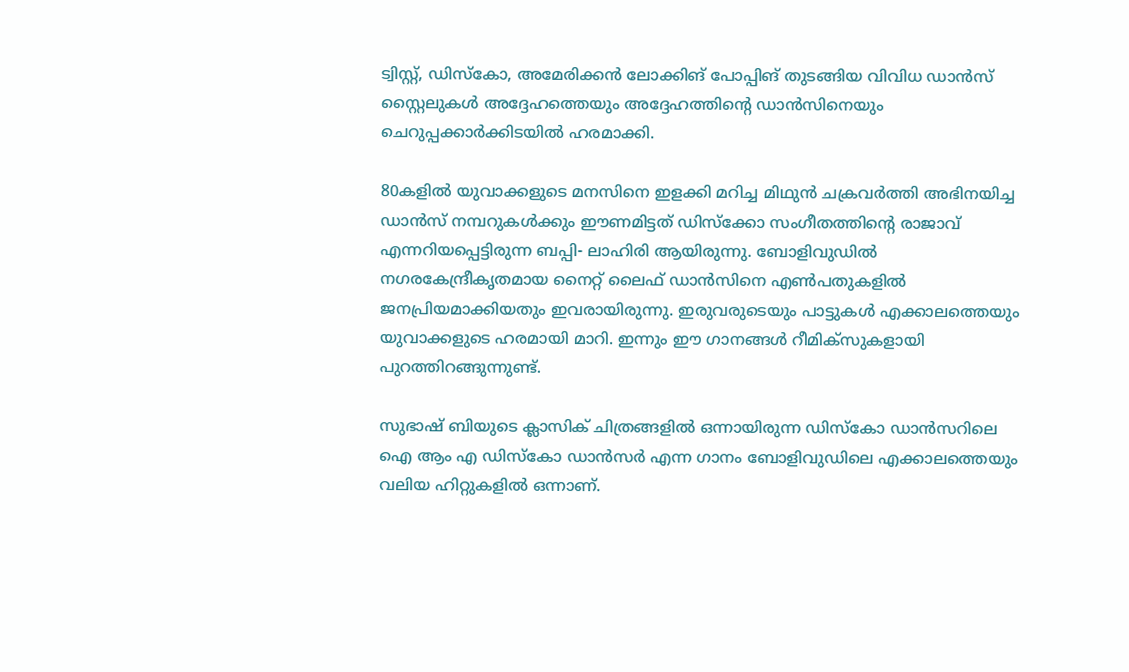ട്വിസ്റ്റ്, ഡിസ്കോ, അമേരിക്കൻ ലോക്കിങ് പോപ്പിങ് തുടങ്ങിയ വിവിധ ഡാൻസ് സ്റ്റൈലുകൾ അദ്ദേഹത്തെയും അദ്ദേഹത്തിന്റെ ഡാൻസിനെയും ചെറുപ്പക്കാർക്കിടയിൽ ഹരമാക്കി.

80കളിൽ യുവാക്കളുടെ മനസിനെ ഇളക്കി മറിച്ച മിഥുൻ ചക്രവർത്തി അഭിനയിച്ച ഡാൻസ് നമ്പറുകൾക്കും ഈണമിട്ടത് ഡിസ്ക്കോ സംഗീതത്തിന്റെ രാജാവ് എന്നറിയപ്പെട്ടിരുന്ന ബപ്പി- ലാഹിരി ആയിരുന്നു. ബോളിവുഡിൽ നഗരകേന്ദ്രീകൃതമായ നൈറ്റ് ലൈഫ് ഡാൻസിനെ എൺപതുകളിൽ ജനപ്രിയമാക്കിയതും ഇവരായിരുന്നു. ഇരുവരുടെയും പാട്ടുകൾ എക്കാലത്തെയും യുവാക്കളുടെ ഹരമായി മാറി. ഇന്നും ഈ ഗാനങ്ങൾ റീമിക്സുകളായി പുറത്തിറങ്ങുന്നുണ്ട്.

സുഭാഷ് ബിയുടെ ക്ലാസിക് ചിത്രങ്ങളിൽ ഒന്നായിരുന്ന ഡിസ്കോ ഡാൻസറിലെ ഐ ആം എ ഡിസ്കോ ഡാൻസർ എന്ന ഗാനം ബോളിവുഡിലെ എക്കാലത്തെയും വലിയ ഹിറ്റുകളിൽ ഒന്നാണ്.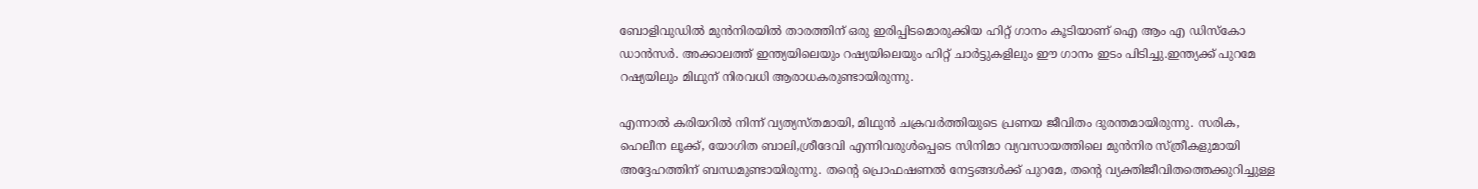ബോളിവുഡിൽ മുൻനിരയിൽ താരത്തിന് ഒരു ഇരിപ്പിടമൊരുക്കിയ ഹിറ്റ് ഗാനം കൂടിയാണ് ഐ ആം എ ഡിസ്കോ ഡാൻസർ. അക്കാലത്ത് ഇന്ത്യയിലെയും റഷ്യയിലെയും ഹിറ്റ് ചാർട്ടുകളിലും ഈ ഗാനം ഇടം പിടിച്ചു.ഇന്ത്യക്ക് പുറമേ റഷ്യയിലും മിഥുന് നിരവധി ആരാധകരുണ്ടായിരുന്നു.

എന്നാൽ കരിയറിൽ നിന്ന് വ്യത്യസ്തമായി, മിഥുൻ ചക്രവർത്തിയുടെ പ്രണയ ജീവിതം ദുരന്തമായിരുന്നു. സരിക, ഹെലീന ലൂക്ക്, യോഗിത ബാലി,ശ്രീദേവി എന്നിവരുൾപ്പെടെ സിനിമാ വ്യവസായത്തിലെ മുൻനിര സ്ത്രീകളുമായി അദ്ദേഹത്തിന് ബന്ധമുണ്ടായിരുന്നു. തൻ്റെ പ്രൊഫഷണൽ നേട്ടങ്ങൾക്ക് പുറമേ, തൻ്റെ വ്യക്തിജീവിതത്തെക്കുറിച്ചുള്ള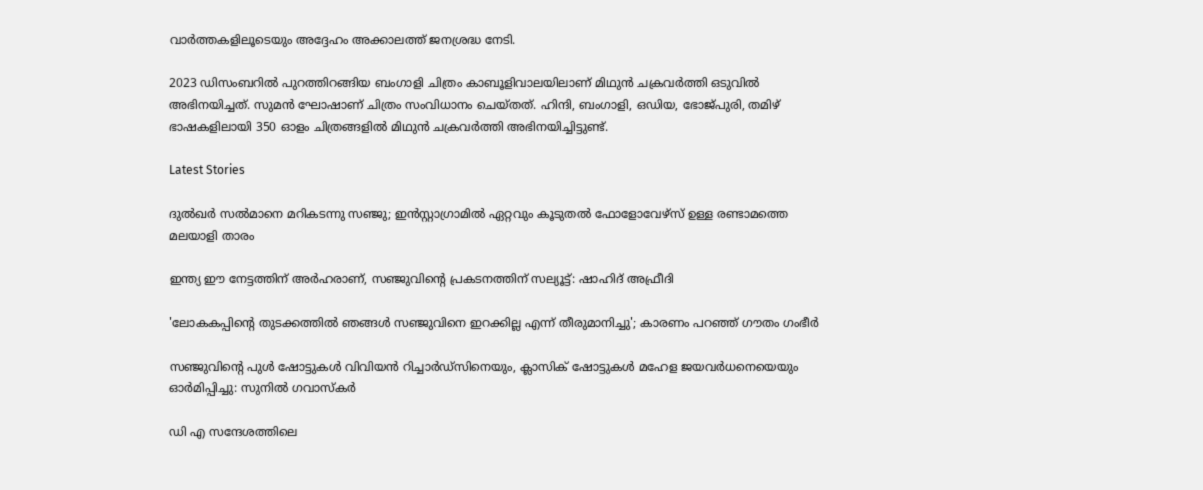വാർത്തകളിലൂടെയും അദ്ദേഹം അക്കാലത്ത് ജനശ്രദ്ധ നേടി.

2023 ഡിസംബറിൽ പുറത്തിറങ്ങിയ ബംഗാളി ചിത്രം കാബൂളിവാലയിലാണ് മിഥുൻ ചക്രവർത്തി ഒടുവിൽ അഭിനയിച്ചത്. സുമൻ ഘോഷാണ് ചിത്രം സംവിധാനം ചെയ്തത്. ഹിന്ദി, ബംഗാളി, ഒഡിയ, ഭോജ്പുരി, തമിഴ് ഭാഷകളിലായി 350 ഓളം ചിത്രങ്ങളിൽ മിഥുൻ ചക്രവർത്തി അഭിനയിച്ചിട്ടുണ്ട്.

Latest Stories

ദുൽഖർ സൽമാനെ മറികടന്നു സഞ്ജു; ഇൻസ്റ്റാഗ്രാമിൽ ഏറ്റവും കൂടുതൽ ഫോളോവേഴ്സ് ഉള്ള രണ്ടാമത്തെ മലയാളി താരം

ഇന്ത്യ ഈ നേട്ടത്തിന് അർഹരാണ്, സഞ്ജുവിന്റെ പ്രകടനത്തിന് സല്യൂട്ട്: ഷാഹിദ് അഫ്രീദി

'ലോകകപ്പിന്റെ തുടക്കത്തിൽ ഞങ്ങൾ സഞ്ജുവിനെ ഇറക്കില്ല എന്ന് തീരുമാനിച്ചു'; കാരണം പറഞ്ഞ് ഗൗതം ഗംഭീർ

സഞ്ജുവിന്റെ പുൾ ഷോട്ടുകൾ വിവിയൻ റിച്ചാർഡ്സിനെയും, ക്ലാസിക് ഷോട്ടുകൾ മഹേള ജയവർധനെയെയും ഓർമിപ്പിച്ചു: സുനിൽ ഗവാസ്കർ

ഡി എ സന്ദേശത്തിലെ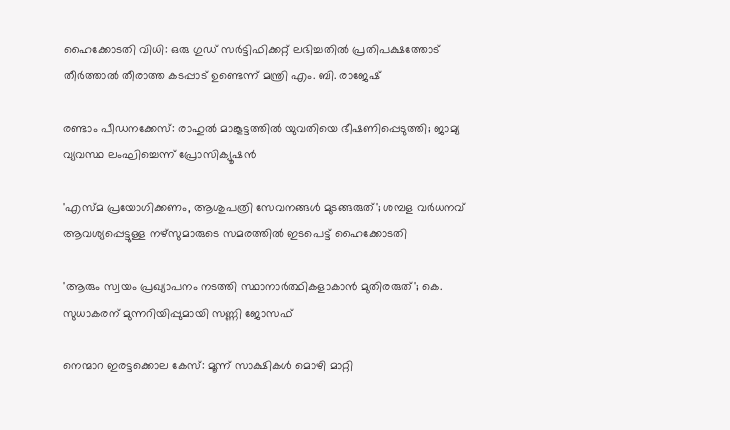ഹൈക്കോടതി വിധി: ഒരു ഗുഡ് സര്‍ട്ടിഫിക്കറ്റ് ലഭിച്ചതിൽ പ്രതിപക്ഷത്തോട് തീര്‍ത്താല്‍ തീരാത്ത കടപ്പാട് ഉണ്ടെന്ന് മന്ത്രി എം. ബി. രാജേഷ്

രണ്ടാം പീഡനക്കേസ്: രാഹുൽ മാങ്കൂട്ടത്തിൽ യുവതിയെ ഭീഷണിപ്പെടുത്തി; ജാമ്യ വ്യവസ്ഥ ലംഘിച്ചെന്ന് പ്രോസിക്യൂഷൻ

'എസ്മ പ്രയോഗിക്കണം, ആശുപത്രി സേവനങ്ങള്‍ മുടങ്ങരുത്'; ശമ്പള വര്‍ധനവ് ആവശ്യപ്പെട്ടുള്ള നഴ്സുമാരുടെ സമരത്തിൽ ഇടപെട്ട് ഹൈക്കോടതി

'ആരും സ്വയം പ്രഖ്യാപനം നടത്തി സ്ഥാനാർത്ഥികളാകാൻ മുതിരരുത്'; കെ. സുധാകരന് മുന്നറിയിപ്പുമായി സണ്ണി ജോസഫ്

നെന്മാറ ഇരട്ടക്കൊല കേസ്: മൂന്ന് സാക്ഷികള്‍ മൊഴി മാറ്റി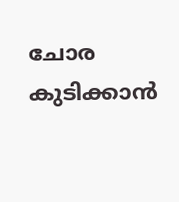ചോര കുടിക്കാൻ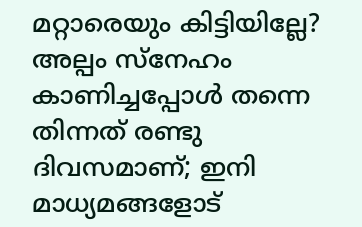മറ്റാരെയും കിട്ടിയില്ലേ? അല്പം സ്‌നേഹം കാണിച്ചപ്പോൾ തന്നെ തിന്നത് രണ്ടു ദിവസമാണ്; ഇനി മാധ്യമങ്ങളോട്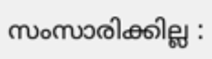സംസാരിക്കില്ല :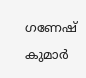ഗണേഷ് കുമാർ